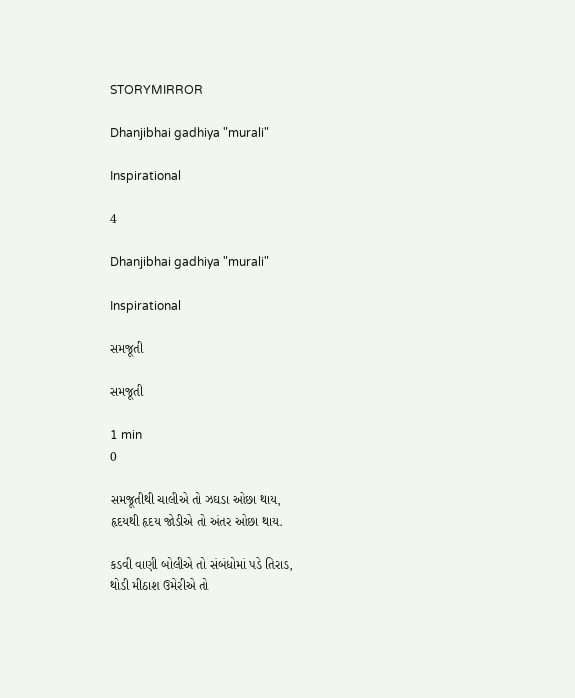STORYMIRROR

Dhanjibhai gadhiya "murali"

Inspirational

4

Dhanjibhai gadhiya "murali"

Inspirational

સમજૂતી

સમજૂતી

1 min
0

સમજૂતીથી ચાલીએ તો ઝઘડા ઓછા થાય,
હૃદયથી હૃદય જોડીએ તો અંતર ઓછા થાય.

કડવી વાણી બોલીએ તો સંબંધોમાં પડે તિરાડ,
થોડી મીઠાશ ઉમેરીએ તો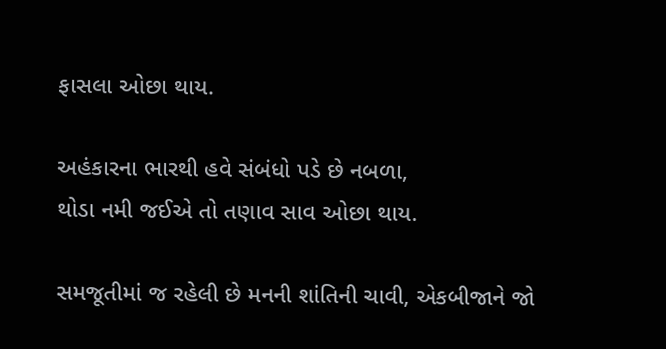ફાસલા ઓછા થાય.

અહંકારના ભારથી હવે સંબંધો પડે છે નબળા,
થોડા નમી જઈએ તો તણાવ સાવ ઓછા થાય.

સમજૂતીમાં જ રહેલી છે મનની શાંતિની ચાવી, એકબીજાને જો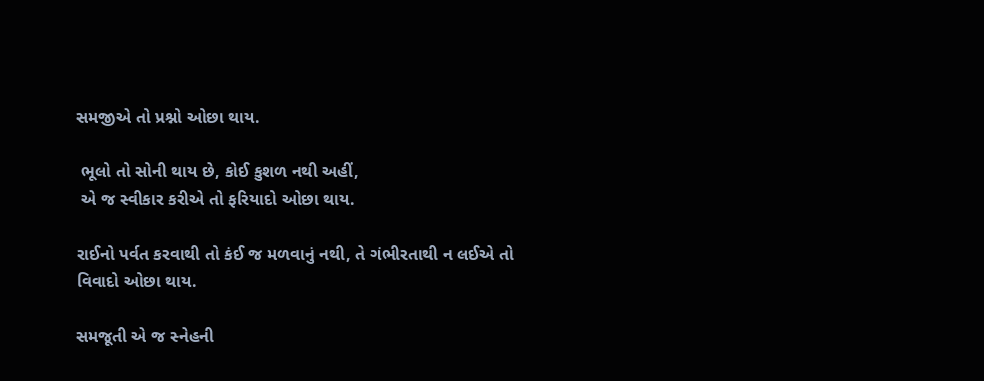સમજીએ તો પ્રશ્નો ઓછા થાય.

 ભૂલો તો સોની થાય છે, કોઈ કુશળ નથી અહીં,
 એ જ સ્વીકાર કરીએ તો ફરિયાદો ઓછા થાય.

રાઈનો પર્વત કરવાથી તો કંઈ જ મળવાનું નથી, તે ગંભીરતાથી ન લઈએ તો વિવાદો ઓછા થાય.

સમજૂતી એ જ સ્નેહની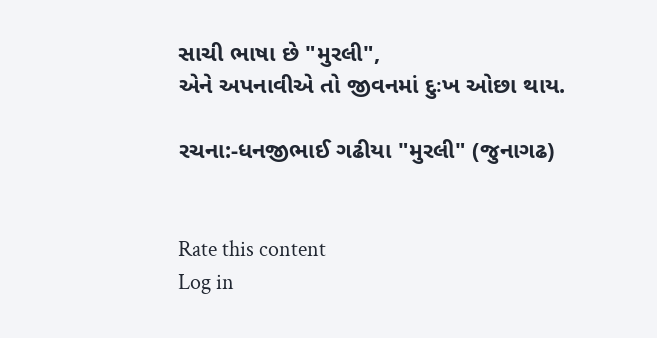સાચી ભાષા છે "મુરલી",
એને અપનાવીએ તો જીવનમાં દુઃખ ઓછા થાય.

રચના:-ધનજીભાઈ ગઢીયા "મુરલી" (જુનાગઢ)


Rate this content
Log in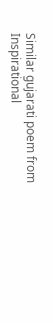Similar gujarati poem from Inspirational